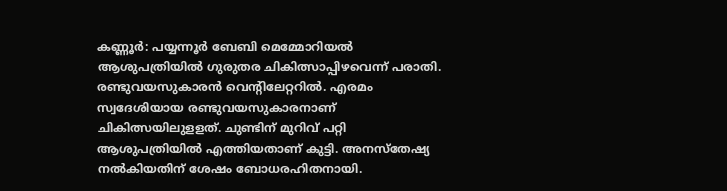കണ്ണൂർ: പയ്യന്നൂർ ബേബി മെമ്മോറിയൽ ആശുപത്രിയിൽ ഗുരുതര ചികിത്സാപ്പിഴവെന്ന് പരാതി. രണ്ടുവയസുകാരൻ വെന്റിലേറ്ററിൽ. എരമം സ്വദേശിയായ രണ്ടുവയസുകാരനാണ് ചികിത്സയിലുളളത്. ചുണ്ടിന് മുറിവ് പറ്റി ആശുപത്രിയിൽ എത്തിയതാണ് കുട്ടി. അനസ്തേഷ്യ നൽകിയതിന് ശേഷം ബോധരഹിതനായി.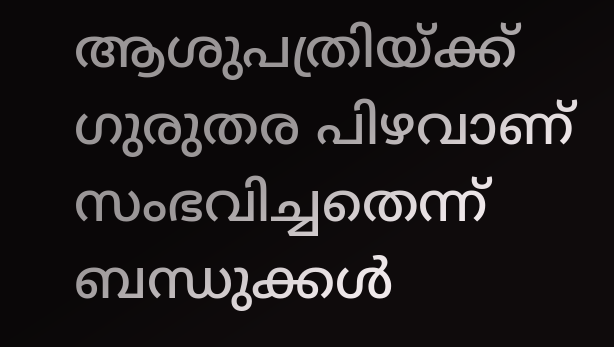ആശുപത്രിയ്ക്ക് ഗുരുതര പിഴവാണ് സംഭവിച്ചതെന്ന് ബന്ധുക്കൾ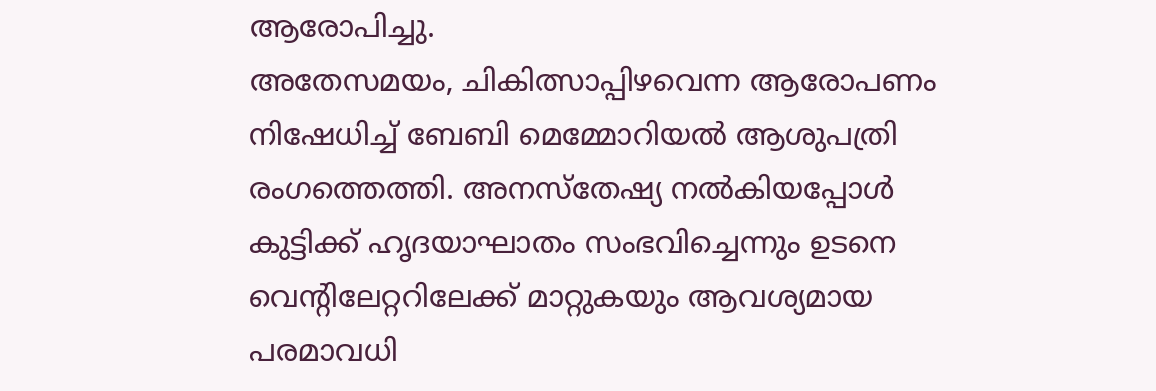ആരോപിച്ചു.
അതേസമയം, ചികിത്സാപ്പിഴവെന്ന ആരോപണം നിഷേധിച്ച് ബേബി മെമ്മോറിയൽ ആശുപത്രി രംഗത്തെത്തി. അനസ്തേഷ്യ നൽകിയപ്പോൾ കുട്ടിക്ക് ഹൃദയാഘാതം സംഭവിച്ചെന്നും ഉടനെ വെന്റിലേറ്ററിലേക്ക് മാറ്റുകയും ആവശ്യമായ പരമാവധി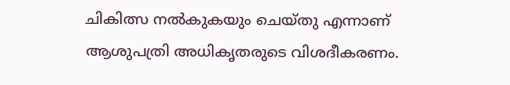ചികിത്സ നൽകുകയും ചെയ്തു എന്നാണ് ആശുപത്രി അധികൃതരുടെ വിശദീകരണം.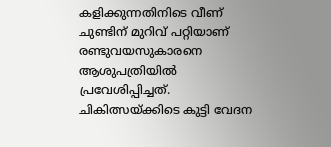കളിക്കുന്നതിനിടെ വീണ് ചുണ്ടിന് മുറിവ് പറ്റിയാണ് രണ്ടുവയസുകാരനെ ആശുപത്രിയിൽ പ്രവേശിപ്പിച്ചത്. ചികിത്സയ്ക്കിടെ കുട്ടി വേദന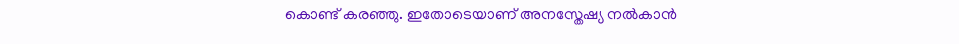കൊണ്ട് കരഞ്ഞു. ഇതോടെയാണ് അനസ്തേഷ്യ നൽകാൻ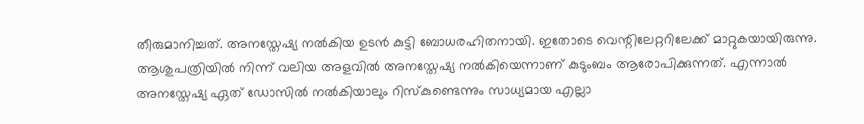തീരുമാനിച്ചത്. അനസ്തേഷ്യ നൽകിയ ഉടൻ കുട്ടി ബോധരഹിതനായി. ഇതോടെ വെന്റിലേറ്ററിലേക്ക് മാറ്റുകയായിരുന്നു. ആശുപത്രിയിൽ നിന്ന് വലിയ അളവിൽ അനസ്തേഷ്യ നൽകിയെന്നാണ് കുടുംബം ആരോപിക്കുന്നത്. എന്നാൽ അനസ്തേഷ്യ ഏത് ഡോസിൽ നൽകിയാലും റിസ്കുണ്ടെന്നും സാധ്യമായ എല്ലാ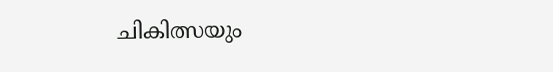ചികിത്സയും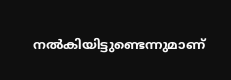നൽകിയിട്ടുണ്ടെന്നുമാണ്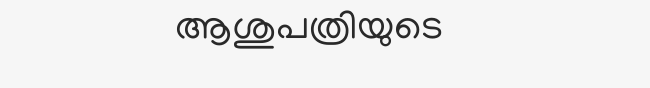ആശുപത്രിയുടെ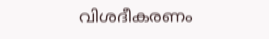വിശദീകരണം